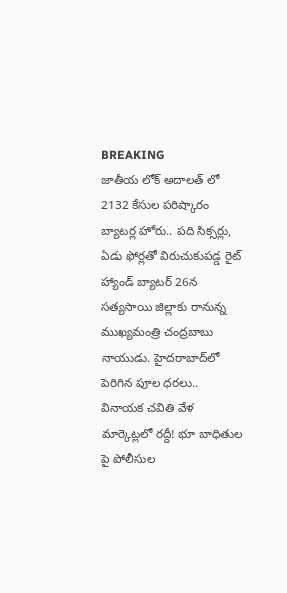BREAKING
జాతీయ లోక్ అదాలత్ లో 2132 కేసుల పరిష్కారం బ్యాటర్ల హోరు.. పది సిక్సర్లు, ఏడు ఫోర్లతో విరుచుకుపడ్డ రైట్ హ్యాండ్ బ్యాటర్ 26న సత్యసాయి జిల్లాకు రానున్న ముఖ్యమంత్రి చంద్రబాబు నాయుడు. హైదరాబాద్‌లో పెరిగిన పూల ధరలు.. వినాయక చవితి వేళ మార్కెట్లలో రద్దీ! భూ బాధితుల పై పోలీసుల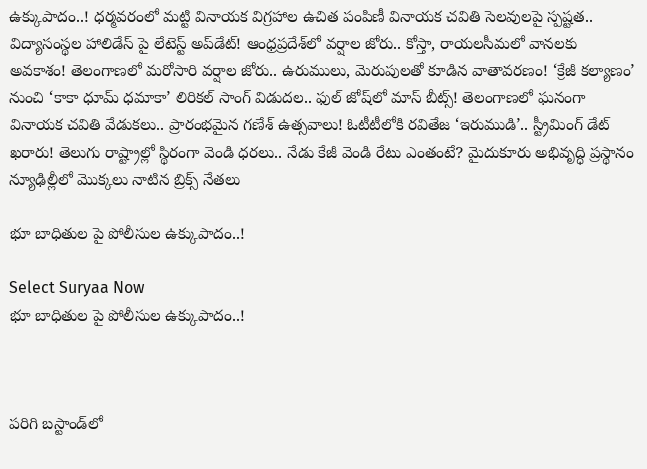ఉక్కుపాదం..! ధర్మవరంలో మట్టి వినాయక విగ్రహాల ఉచిత పంపిణీ వినాయక చవితి సెలవులపై స్పష్టత.. విద్యాసంస్థల హాలిడేస్ పై లేటెస్ట్ అప్‌డేట్! ఆంధ్రప్రదేశ్‌లో వర్షాల జోరు.. కోస్తా, రాయలసీమలో వానలకు అవకాశం! తెలంగాణలో మరోసారి వర్షాల జోరు.. ఉరుములు, మెరుపులతో కూడిన వాతావరణం! ‘క్రేజీ కల్యాణం’ నుంచి ‘కాకా ధూమ్ ధమాకా’ లిరికల్ సాంగ్ విడుదల.. ఫుల్ జోష్‌లో మాస్ బీట్స్! తెలంగాణలో ఘనంగా వినాయక చవితి వేడుకలు.. ప్రారంభమైన గణేశ్ ఉత్సవాలు! ఓటీటీలోకి రవితేజ ‘ఇరుముడి’.. స్ట్రీమింగ్ డేట్ ఖరారు! తెలుగు రాష్ట్రాల్లో స్థిరంగా వెండి ధరలు.. నేడు కేజీ వెండి రేటు ఎంతంటే? మైదుకూరు అభివృద్ధి ప్రస్థానం న్యూఢిల్లీలో మొక్కలు నాటిన బ్రిక్స్ నేతలు

భూ బాధితుల పై పోలీసుల ఉక్కుపాదం..!

Select Suryaa Now
భూ బాధితుల పై పోలీసుల ఉక్కుపాదం..!



పరిగి బస్టాండ్‌లో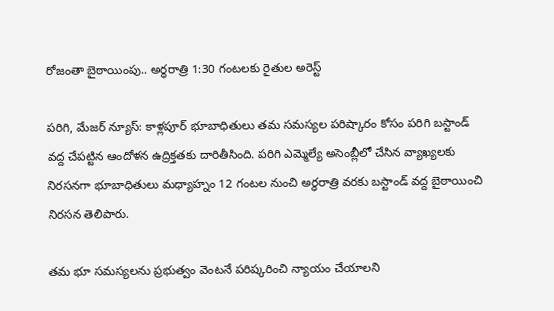రోజంతా బైఠాయింపు.. అర్ధరాత్రి 1:30 గంటలకు రైతుల అరెస్ట్

పరిగి, మేజర్ న్యూస్: కాళ్లపూర్ భూబాధితులు తమ సమస్యల పరిష్కారం కోసం పరిగి బస్టాండ్ వద్ద చేపట్టిన ఆందోళన ఉద్రిక్తతకు దారితీసింది. పరిగి ఎమ్మెల్యే అసెంబ్లీలో చేసిన వ్యాఖ్యలకు నిరసనగా భూబాధితులు మధ్యాహ్నం 12 గంటల నుంచి అర్ధరాత్రి వరకు బస్టాండ్ వద్ద బైఠాయించి నిరసన తెలిపారు.

తమ భూ సమస్యలను ప్రభుత్వం వెంటనే పరిష్కరించి న్యాయం చేయాలని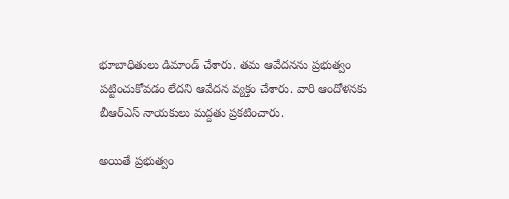భూబాధితులు డిమాండ్ చేశారు. తమ ఆవేదనను ప్రభుత్వం పట్టించుకోవడం లేదని ఆవేదన వ్యక్తం చేశారు. వారి ఆందోళనకు బీఆర్ఎస్ నాయకులు మద్దతు ప్రకటించారు.

అయితే ప్రభుత్వం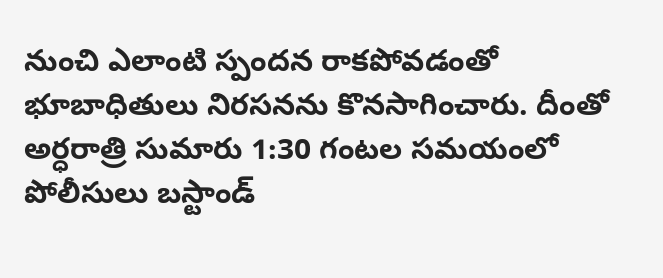నుంచి ఎలాంటి స్పందన రాకపోవడంతో భూబాధితులు నిరసనను కొనసాగించారు. దీంతో అర్ధరాత్రి సుమారు 1:30 గంటల సమయంలో పోలీసులు బస్టాండ్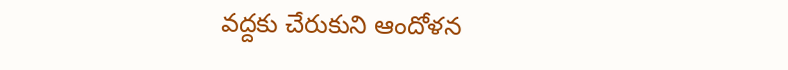వద్దకు చేరుకుని ఆందోళన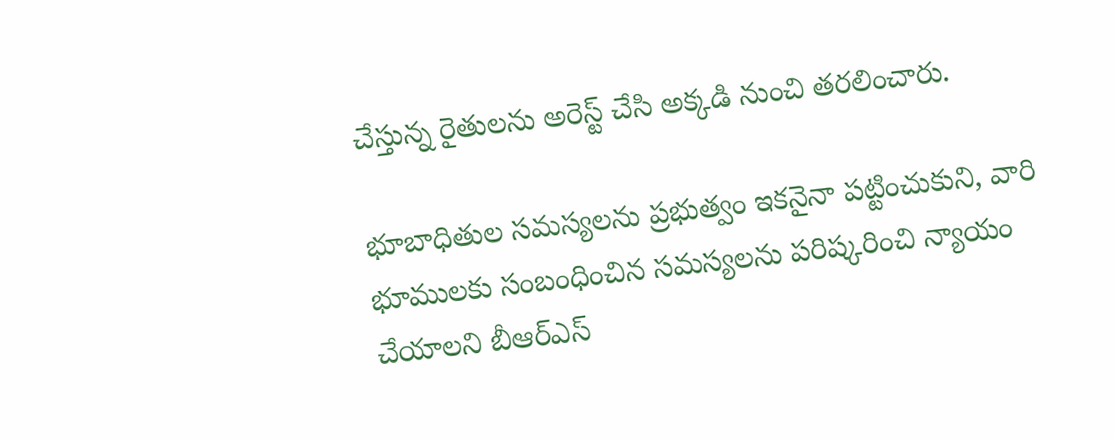చేస్తున్న రైతులను అరెస్ట్ చేసి అక్కడి నుంచి తరలించారు.

భూబాధితుల సమస్యలను ప్రభుత్వం ఇకనైనా పట్టించుకుని, వారి భూములకు సంబంధించిన సమస్యలను పరిష్కరించి న్యాయం చేయాలని బీఆర్ఎస్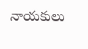నాయకులు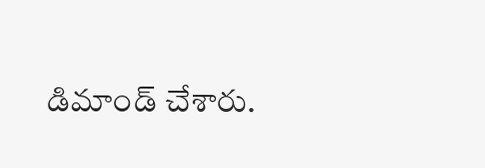డిమాండ్ చేశారు.